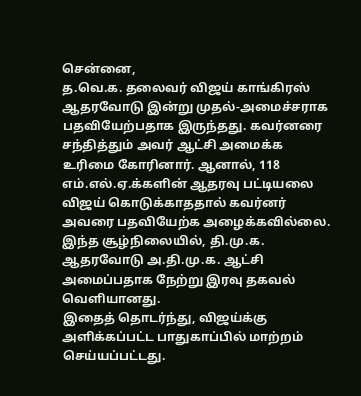சென்னை,
த.வெ.க. தலைவர் விஜய் காங்கிரஸ் ஆதரவோடு இன்று முதல்-அமைச்சராக பதவியேற்பதாக இருந்தது. கவர்னரை சந்தித்தும் அவர் ஆட்சி அமைக்க உரிமை கோரினார். ஆனால், 118 எம்.எல்.ஏ.க்களின் ஆதரவு பட்டியலை விஜய் கொடுக்காததால் கவர்னர் அவரை பதவியேற்க அழைக்கவில்லை. இந்த சூழ்நிலையில், தி.மு.க. ஆதரவோடு அ.தி.மு.க. ஆட்சி அமைப்பதாக நேற்று இரவு தகவல் வெளியானது.
இதைத் தொடர்ந்து, விஜய்க்கு அளிக்கப்பட்ட பாதுகாப்பில் மாற்றம் செய்யப்பட்டது.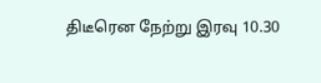திடீரென நேற்று இரவு 10.30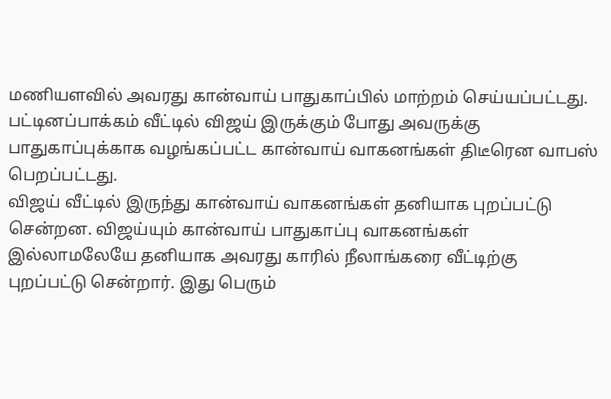மணியளவில் அவரது கான்வாய் பாதுகாப்பில் மாற்றம் செய்யப்பட்டது. பட்டினப்பாக்கம் வீட்டில் விஜய் இருக்கும் போது அவருக்கு பாதுகாப்புக்காக வழங்கப்பட்ட கான்வாய் வாகனங்கள் திடீரென வாபஸ் பெறப்பட்டது.
விஜய் வீட்டில் இருந்து கான்வாய் வாகனங்கள் தனியாக புறப்பட்டு சென்றன. விஜய்யும் கான்வாய் பாதுகாப்பு வாகனங்கள் இல்லாமலேயே தனியாக அவரது காரில் நீலாங்கரை வீட்டிற்கு புறப்பட்டு சென்றார். இது பெரும்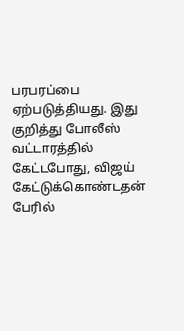பரபரப்பை ஏற்படுத்தியது. இது குறித்து போலீஸ் வட்டாரத்தில் கேட்டபோது, விஜய் கேட்டுக்கொண்டதன் பேரில்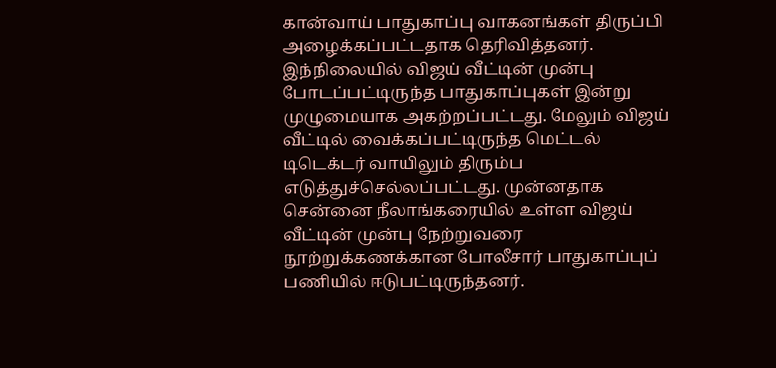கான்வாய் பாதுகாப்பு வாகனங்கள் திருப்பி அழைக்கப்பட்டதாக தெரிவித்தனர்.
இந்நிலையில் விஜய் வீட்டின் முன்பு போடப்பட்டிருந்த பாதுகாப்புகள் இன்று முழுமையாக அகற்றப்பட்டது. மேலும் விஜய் வீட்டில் வைக்கப்பட்டிருந்த மெட்டல் டிடெக்டர் வாயிலும் திரும்ப எடுத்துச்செல்லப்பட்டது. முன்னதாக சென்னை நீலாங்கரையில் உள்ள விஜய் வீட்டின் முன்பு நேற்றுவரை நூற்றுக்கணக்கான போலீசார் பாதுகாப்புப் பணியில் ஈடுபட்டிருந்தனர்.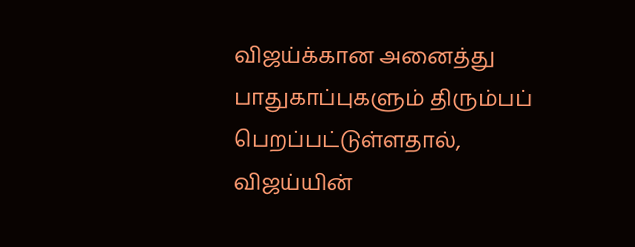விஜய்க்கான அனைத்து பாதுகாப்புகளும் திரும்பப் பெறப்பட்டுள்ளதால், விஜய்யின்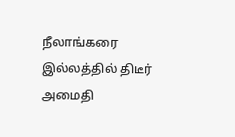நீலாங்கரை இல்லத்தில் திடீர் அமைதி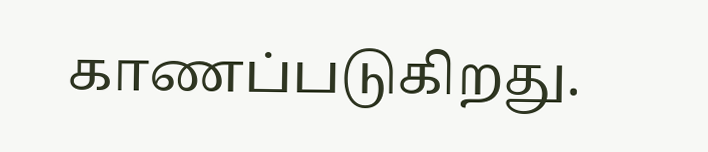காணப்படுகிறது.